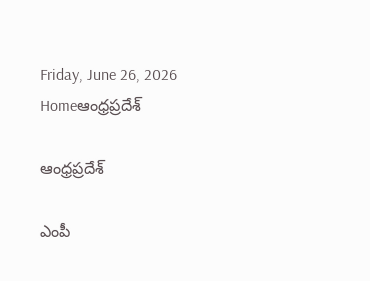Friday, June 26, 2026
Homeఆంధ్రప్రదేశ్

ఆంధ్రప్రదేశ్

ఎంపీ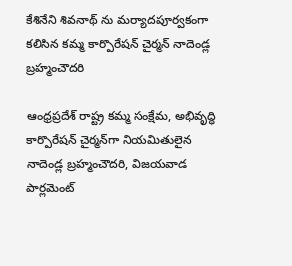కేశినేని శివ‌నాథ్ ను మ‌ర్యాద‌పూర్వ‌కంగా క‌లిసిన క‌మ్మ కార్పొరేష‌న్ చైర్మ‌న్ నాదెండ్ల బ్రహ్మంచౌదరి

ఆంధ్రప్రదేశ్ రాష్ట్ర కమ్మ సంక్షేమ, అభివృద్ధి కార్పొరేషన్ చైర్మన్‌గా నియమితులైన నాదెండ్ల బ్రహ్మంచౌదరి, విజయవాడ పార్లమెంట్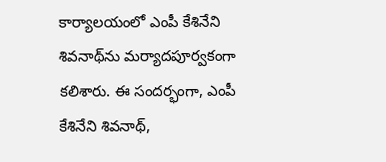కార్యాలయంలో ఎంపీ కేశినేని శివనాథ్‌ను మర్యాదపూర్వకంగా కలిశారు. ఈ సందర్భంగా, ఎంపీ కేశినేని శివనాథ్,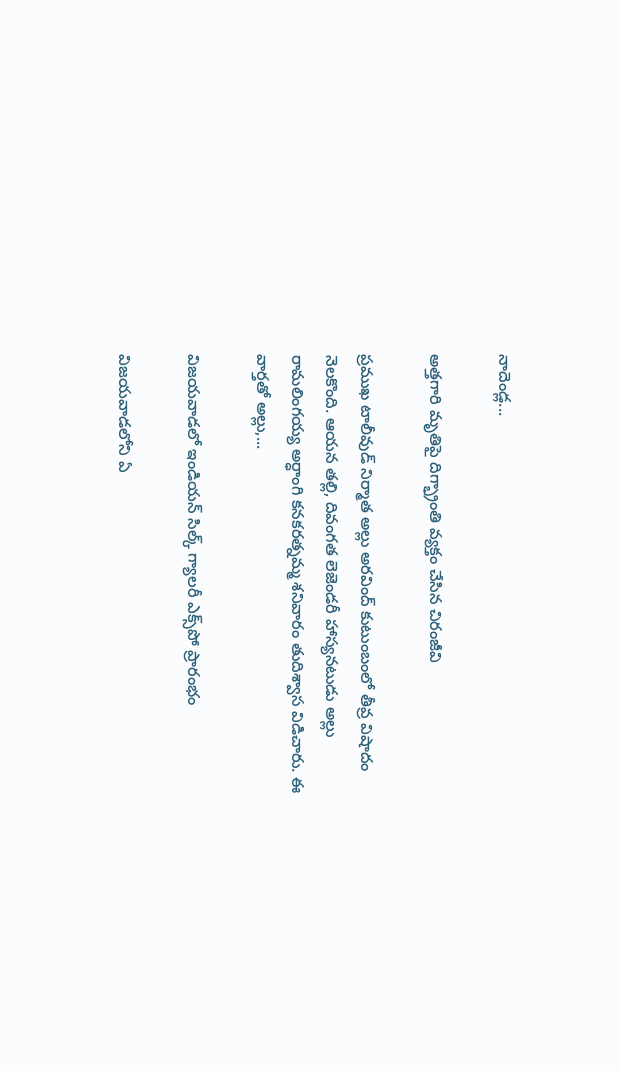నాదెండ్ల...

అత్తగారి మృతిపై దిగ్భ్రాంతి వ్యక్తం చేసిన చిరంజీవి

ప్రముఖ టాలీవుడ్ నిర్మాత అల్లు అరవింద్ కుటుంబంలో తీవ్ర విషాదం నెలకొంది. ఆయన తల్లి, దివంగత లెజెండరీ హాస్యనటుడు అల్లు రామలింగయ్య అర్ధాంగి కనకరత్నమ్మ శనివారం తుదిశ్వాస విడిచారు. ఈ వార్తతో అల్లు,...

విజయవాడలో ఇండియన్ సిల్క్ గ్యాలరీ ఎక్స్‌పో ప్రారంభం

విజయవాడలోని ఏ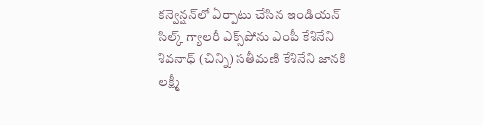కన్వెన్షన్‌లో ఏర్పాటు చేసిన ఇండియన్ సిల్క్ గ్యాలరీ ఎక్స్‌పోను ఎంపీ కేశినేని శివనాధ్ (చిన్ని) సతీమణి కేశినేని జానకి లక్ష్మీ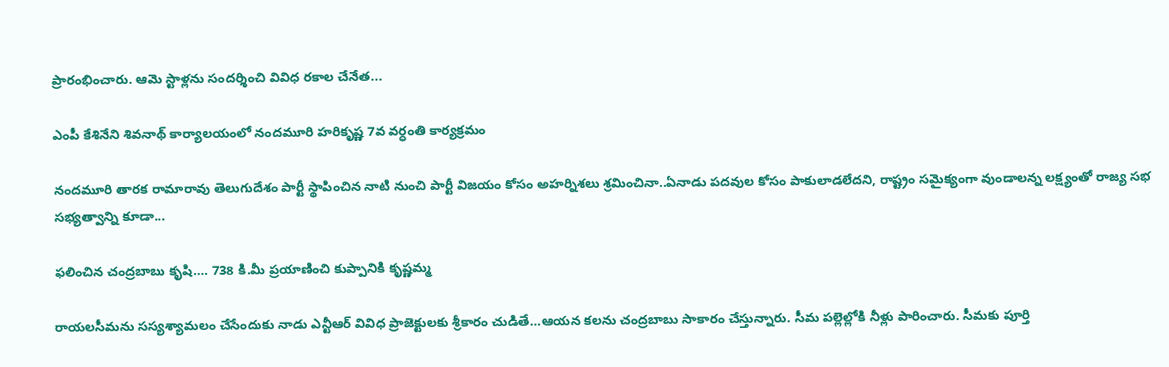ప్రారంభించారు. ఆమె స్టాళ్లను సందర్శించి వివిధ రకాల చేనేత...

ఎంపీ కేశినేని శివ‌నాథ్ కార్యాల‌యంలో నంద‌మూరి హ‌రికృష్ణ 7వ వ‌ర్ధంతి కార్య‌క్ర‌మం

నంద‌మూరి తార‌క రామారావు తెలుగుదేశం పార్టీ స్థాపించిన నాటి నుంచి పార్టీ విజ‌యం కోసం అహ‌ర్నిశ‌లు శ్ర‌మించినా..ఏనాడు ప‌ద‌వుల కోసం పాకులాడ‌లేద‌ని, రాష్ట్రం స‌మైక్యంగా వుండాల‌న్న ల‌క్ష్యంతో రాజ్య స‌భ స‌భ్య‌త్వాన్ని కూడా...

ఫలించిన చంద్రబాబు కృషి…. 738 కి.మీ ప్రయాణించి కుప్పానికి కృష్ణమ్మ

రాయలసీమను సస్యశ్యామలం చేసేందుకు నాడు ఎన్టీఆర్ వివిధ ప్రాజెక్టులకు శ్రీకారం చుడితే…ఆయన కలను చంద్రబాబు సాకారం చేస్తున్నారు. సీమ పల్లెల్లోకి నీళ్లు పారించారు. సీమకు పూర్తి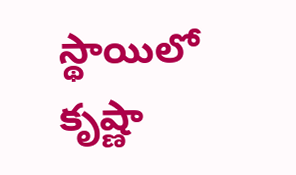స్థాయిలో కృష్ణా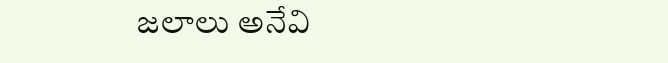జలాలు అనేవి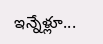ఇన్నేళ్లూ...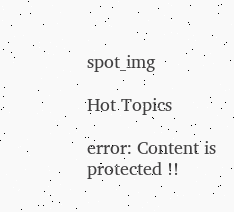spot_img

Hot Topics

error: Content is protected !!